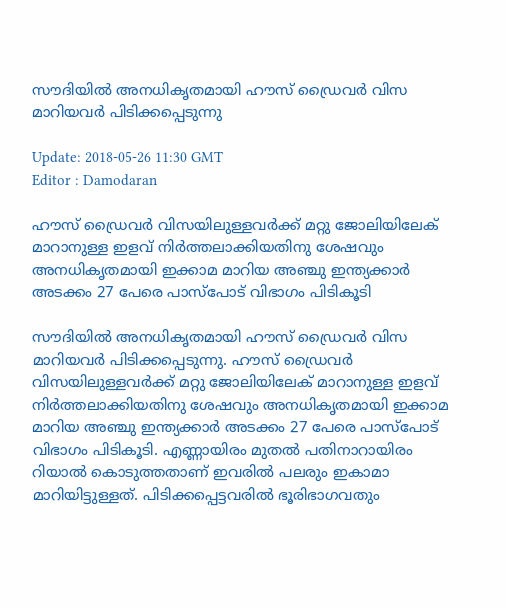സൗദിയില്‍ അനധികൃതമായി ഹൗസ് ഡ്രൈവര്‍ വിസ മാറിയവര്‍ പിടിക്കപ്പെടുന്നു

Update: 2018-05-26 11:30 GMT
Editor : Damodaran

ഹൗസ് ഡ്രൈവര്‍ വിസയിലുള്ളവര്‍ക്ക് മറ്റു ജോലിയിലേക് മാറാനുള്ള ഇളവ് നിര്‍ത്തലാക്കിയതിനു ശേഷവും അനധികൃതമായി ഇക്കാമ മാറിയ അഞ്ചു ഇന്ത്യക്കാര്‍ അടക്കം 27 പേരെ പാസ്പോട് വിഭാഗം പിടികൂടി

സൗദിയില്‍ അനധികൃതമായി ഹൗസ് ഡ്രൈവര്‍ വിസ മാറിയവര്‍ പിടിക്കപ്പെടുന്നു. ഹൗസ് ഡ്രൈവര്‍ വിസയിലുള്ളവര്‍ക്ക് മറ്റു ജോലിയിലേക് മാറാനുള്ള ഇളവ് നിര്‍ത്തലാക്കിയതിനു ശേഷവും അനധികൃതമായി ഇക്കാമ മാറിയ അഞ്ചു ഇന്ത്യക്കാര്‍ അടക്കം 27 പേരെ പാസ്പോട് വിഭാഗം പിടികൂടി. എണ്ണായിരം മുതല്‍ പതിനാറായിരം റിയാല്‍ കൊടുത്തതാണ് ഇവരില്‍ പലരും ഇകാമാ മാറിയിട്ടുള്ളത്. പിടിക്കപ്പെട്ടവരില്‍ ഭൂരിഭാഗവതും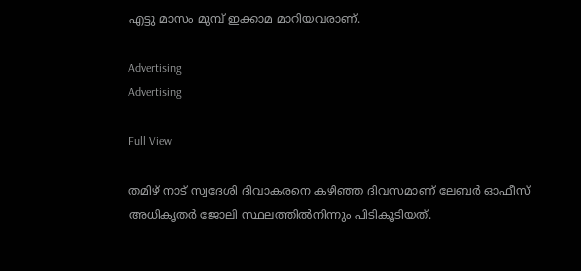എട്ടു മാസം മുമ്പ് ഇക്കാമ മാറിയവരാണ്.

Advertising
Advertising

Full View

തമിഴ് നാട് സ്വദേശി ദിവാകരനെ കഴിഞ്ഞ ദിവസമാണ് ലേബര്‍ ഓഫീസ് അധികൃതര്‍ ജോലി സ്ഥലത്തില്‍നിന്നും പിടികൂടിയത്.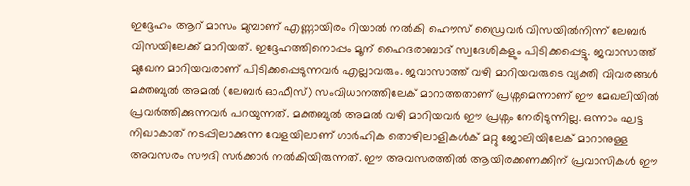ഇദ്ദേഹം ആറ് മാസം മുമ്പാണ് എണ്ണായിരം റിയാല്‍ നല്‍കി ഹൌസ് ഡ്രൈവര്‍ വിസയില്‍നിന്ന് ലേബര്‍ വിസയിലേക്ക് മാറിയത്. ഇദ്ദേഹത്തിനൊപ്പം മൂന് ഹൈദരാബാദ് സ്വദേശികളും പിടിക്കപ്പെട്ടു. ജവാസാത്ത് മുഖേന മാറിയവരാണ് പിടിക്കപ്പെടുന്നവര്‍ എല്ലാവരും. ജവാസാത്ത് വഴി മാറിയവരുടെ വ്യക്തി വിവരങ്ങള്‍ മക്തബുല്‍ അമല്‍ (ലേബര്‍ ഓഫീസ്) സംവിധാനത്തിലേക് മാറാത്തതാണ് പ്രശ്നമെന്നാണ് ഈ മേഖലിയില്‍ പ്രവര്‍ത്തിക്കുന്നവര്‍ പറയുന്നത്. മക്തബുല്‍ അമല്‍ വഴി മാറിയവര്‍ ഈ പ്രശ്നം നേരിടുന്നില്ല. ഒന്നാം ഘട്ട നിഖാകാത് നടപ്പിലാക്കുന്ന വേളയിലാണ് ഗാര്‍ഹിക തൊഴിലാളികള്‍ക് മറ്റു ജോലിയിലേക് മാറാനുള്ള അവസരം സൗദി സര്‍ക്കാര്‍ നല്‍കിയിരുന്നത്. ഈ അവസരത്തില്‍ ആയിരക്കണക്കിന് പ്രവാസികള്‍ ഈ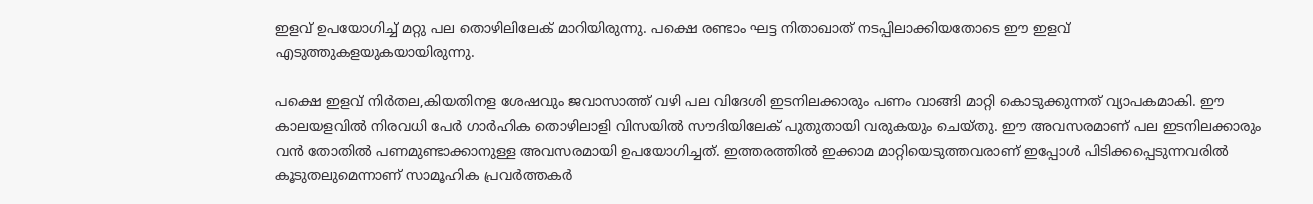ഇളവ് ഉപയോഗിച്ച് മറ്റു പല തൊഴിലിലേക് മാറിയിരുന്നു. പക്ഷെ രണ്ടാം ഘട്ട നിതാഖാത് നടപ്പിലാക്കിയതോടെ ഈ ഇളവ് എടുത്തുകളയുകയായിരുന്നു.

പക്ഷെ ഇളവ് നിര്‍തല,കിയതിനള ശേഷവും ജവാസാത്ത് വഴി പല വിദേശി ഇടനിലക്കാരും പണം വാങ്ങി മാറ്റി കൊടുക്കുന്നത് വ്യാപകമാകി. ഈ കാലയളവില്‍ നിരവധി പേര്‍ ഗാര്‍ഹിക തൊഴിലാളി വിസയില്‍ സൗദിയിലേക് പുതുതായി വരുകയും ചെയ്തു. ഈ അവസരമാണ് പല ഇടനിലക്കാരും വന്‍ തോതില്‍ പണമുണ്ടാക്കാനുള്ള അവസരമായി ഉപയോഗിച്ചത്. ഇത്തരത്തില്‍ ഇക്കാമ മാറ്റിയെടുത്തവരാണ് ഇപ്പോള്‍ പിടിക്കപ്പെടുന്നവരില്‍ കൂടുതലുമെന്നാണ് സാമൂഹിക പ്രവര്‍ത്തകര്‍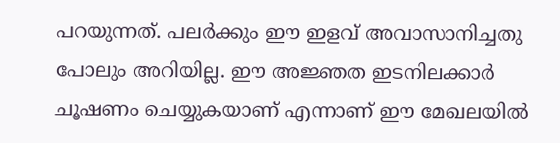പറയുന്നത്. പലര്‍ക്കും ഈ ഇളവ് അവാസാനിച്ചതു പോലും അറിയില്ല. ഈ അജ്ഞത ഇടനിലക്കാര്‍ ചൂഷണം ചെയ്യുകയാണ് എന്നാണ് ഈ മേഖലയില്‍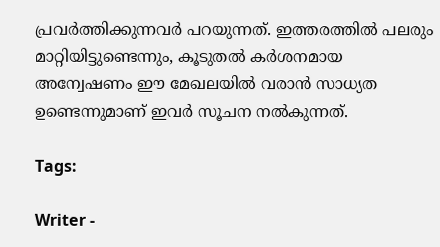പ്രവര്‍ത്തിക്കുന്നവര്‍ പറയുന്നത്. ഇത്തരത്തില്‍ പലരും മാറ്റിയിട്ടുണ്ടെന്നും, കൂടുതല്‍ കര്‍ശനമായ അന്വേഷണം ഈ മേഖലയില്‍ വരാന്‍ സാധ്യത ഉണ്ടെന്നുമാണ് ഇവര്‍ സൂചന നല്‍കുന്നത്.

Tags:

Writer -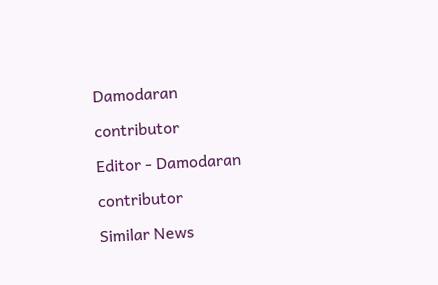Damodaran

contributor

Editor - Damodaran

contributor

Similar News